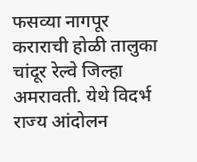फसव्या नागपूर कराराची होळी तालुका चांदूर रेल्वे जिल्हा अमरावती. येथे विदर्भ राज्य आंदोलन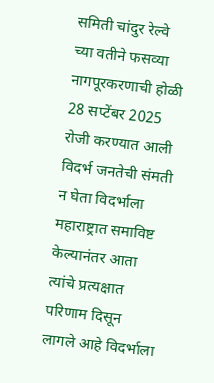समिती चांदुर रेल्वे च्या वतीने फसव्या नागपूरकरणाची होळी 28 सप्टेंबर 2025 रोजी करण्यात आली विदर्भ जनतेची संमती न घेता विदर्भाला महाराष्ट्रात समाविष्ट केल्यानंतर आता त्यांचे प्रत्यक्षात परिणाम दिसून लागले आहे विदर्भाला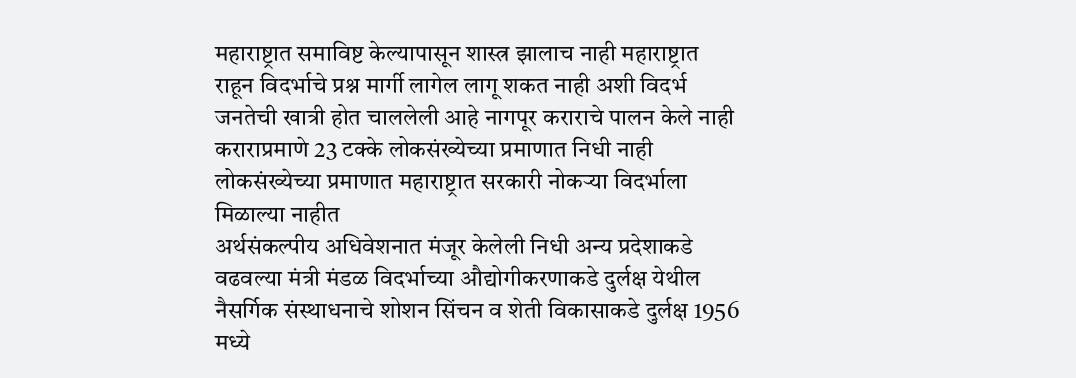महाराष्ट्रात समाविष्ट केल्यापासून शास्त्र झालाच नाही महाराष्ट्रात राहून विदर्भाचे प्रश्न मार्गी लागेल लागू शकत नाही अशी विदर्भ जनतेची खात्री होत चाललेली आहे नागपूर कराराचे पालन केले नाही कराराप्रमाणे 23 टक्के लोकसंख्येच्या प्रमाणात निधी नाही लोकसंख्येच्या प्रमाणात महाराष्ट्रात सरकारी नोकऱ्या विदर्भाला मिळाल्या नाहीत
अर्थसंकल्पीय अधिवेशनात मंजूर केलेली निधी अन्य प्रदेशाकडे वढवल्या मंत्री मंडळ विदर्भाच्या औद्योगीकरणाकडे दुर्लक्ष येथील नैसर्गिक संस्थाधनाचे शोशन सिंचन व शेती विकासाकडे दुर्लक्ष 1956 मध्ये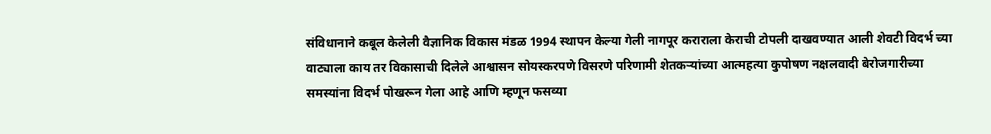संविधानाने कबूल केलेली वैज्ञानिक विकास मंडळ 1994 स्थापन केल्या गेली नागपूर कराराला केराची टोपली दाखवण्यात आली शेवटी विदर्भ च्या वाट्याला काय तर विकासाची दिलेले आश्वासन सोयस्करपणे विसरणे परिणामी शेतकऱ्यांच्या आत्महत्या कुपोषण नक्षलवादी बेरोजगारीच्या समस्यांना विदर्भ पोखरून गेला आहे आणि म्हणून फसव्या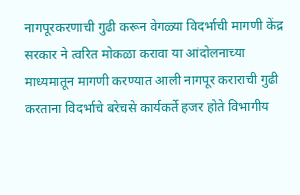नागपूरकरणाची गुढी करून वेगळ्या विदर्भाची मागणी केंद्र सरकार ने त्वरित मोकळा करावा या आंदोलनाच्या माध्यमातून मागणी करण्यात आली नागपूर कराराची गुढी करताना विदर्भाचे बरेचसे कार्यकर्ते हजर होते विभागीय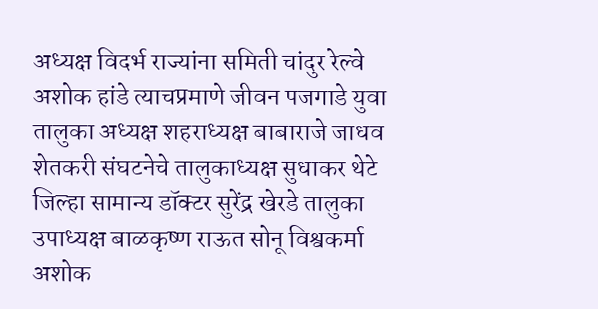अध्यक्ष विदर्भ राज्यांना समिती चांदुर रेल्वे अशोक हांडे त्याचप्रमाणे जीवन पजगाडे युवा तालुका अध्यक्ष शहराध्यक्ष बाबाराजे जाधव शेतकरी संघटनेचे तालुकाध्यक्ष सुधाकर थेटे जिल्हा सामान्य डॉक्टर सुरेंद्र खेरडे तालुका उपाध्यक्ष बाळकृष्ण राऊत सोनू विश्वकर्मा अशोक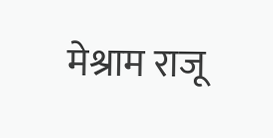मेश्राम राजू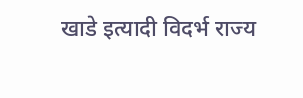खाडे इत्यादी विदर्भ राज्य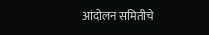आंदोलन समितीचे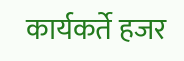कार्यकर्ते हजर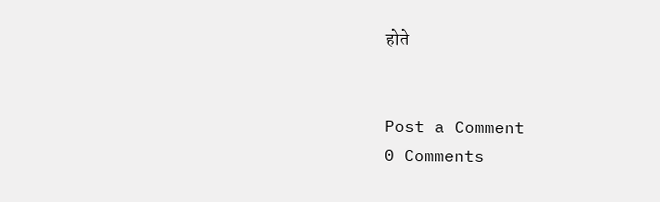होते


Post a Comment
0 Comments